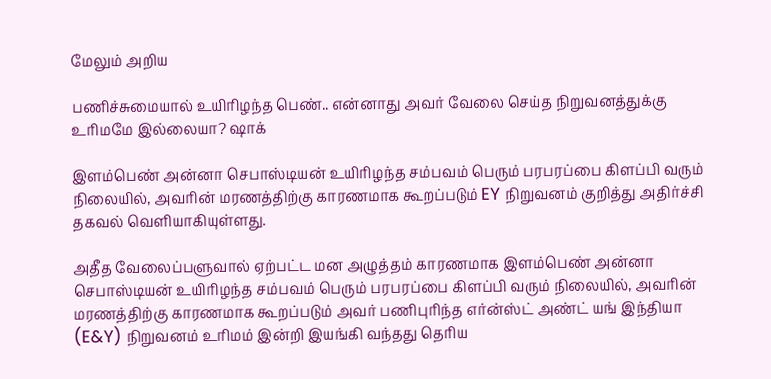மேலும் அறிய

பணிச்சுமையால் உயிரிழந்த பெண்.. என்னாது அவர் வேலை செய்த நிறுவனத்துக்கு உரிமமே இல்லையா? ஷாக்

இளம்பெண் அன்னா செபாஸ்டியன் உயிரிழந்த சம்பவம் பெரும் பரபரப்பை கிளப்பி வரும் நிலையில், அவரின் மரணத்திற்கு காரணமாக கூறப்படும் EY நிறுவனம் குறித்து அதிர்ச்சி தகவல் வெளியாகியுள்ளது.

அதீத வேலைப்பளுவால் ஏற்பட்ட மன அழுத்தம் காரணமாக இளம்பெண் அன்னா செபாஸ்டியன் உயிரிழந்த சம்பவம் பெரும் பரபரப்பை கிளப்பி வரும் நிலையில், அவரின் மரணத்திற்கு காரணமாக கூறப்படும் அவர் பணிபுரிந்த எர்ன்ஸ்ட் அண்ட் யங் இந்தியா (E&Y) நிறுவனம் உரிமம் இன்றி இயங்கி வந்தது தெரிய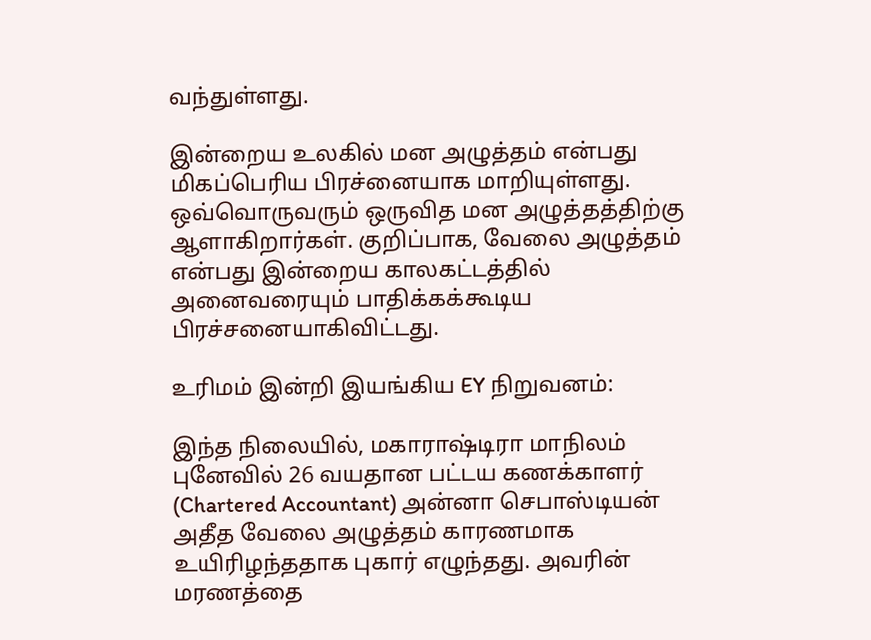வந்துள்ளது.

இன்றைய உலகில் மன அழுத்தம் என்பது மிகப்பெரிய பிரச்னையாக மாறியுள்ளது. ஒவ்வொருவரும் ஒருவித மன அழுத்தத்திற்கு ஆளாகிறார்கள். குறிப்பாக, வேலை அழுத்தம் என்பது இன்றைய காலகட்டத்தில் அனைவரையும் பாதிக்கக்கூடிய பிரச்சனையாகிவிட்டது.

உரிமம் இன்றி இயங்கிய EY நிறுவனம்:

இந்த நிலையில், மகாராஷ்டிரா மாநிலம் புனேவில் 26 வயதான பட்டய கணக்காளர் (Chartered Accountant) அன்னா செபாஸ்டியன் அதீத வேலை அழுத்தம் காரணமாக உயிரிழந்ததாக புகார் எழுந்தது. அவரின் மரணத்தை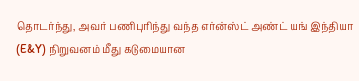தொடர்ந்து, அவர் பணிபுரிந்து வந்த எர்ன்ஸ்ட் அண்ட் யங் இந்தியா (E&Y) நிறுவனம் மீது கடுமையான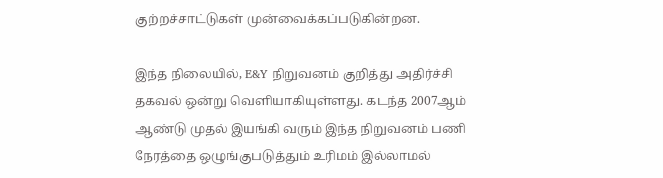குற்றச்சாட்டுகள் முன்வைக்கப்படுகின்றன.

இந்த நிலையில், E&Y நிறுவனம் குறித்து அதிர்ச்சி தகவல் ஒன்று வெளியாகியுள்ளது. கடந்த 2007ஆம் ஆண்டு முதல் இயங்கி வரும் இந்த நிறுவனம் பணி நேரத்தை ஒழுங்குபடுத்தும் உரிமம் இல்லாமல்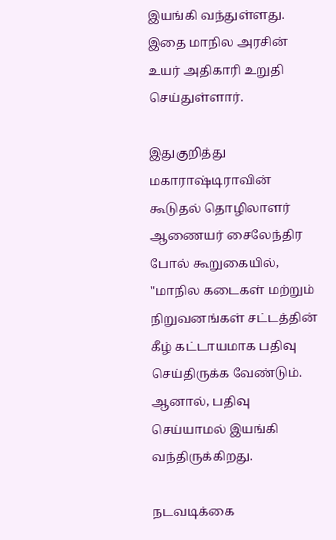இயங்கி வந்துள்ளது. இதை மாநில அரசின் உயர் அதிகாரி உறுதி செய்துள்ளார்.

இதுகுறித்து மகாராஷ்டிராவின் கூடுதல் தொழிலாளர் ஆணையர் சைலேந்திர போல் கூறுகையில், "மாநில கடைகள் மற்றும் நிறுவனங்கள் சட்டத்தின் கீழ் கட்டாயமாக பதிவு செய்திருக்க வேண்டும். ஆனால், பதிவு செய்யாமல் இயங்கி வந்திருக்கிறது.

நடவடிக்கை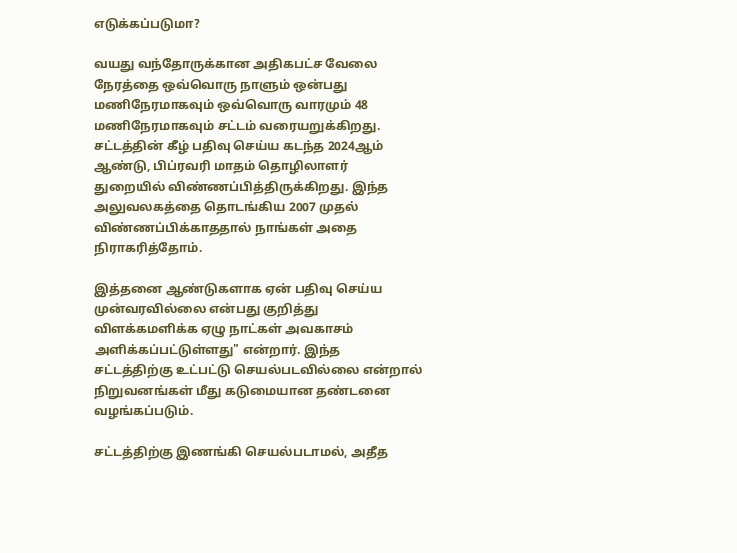எடுக்கப்படுமா?

வயது வந்தோருக்கான அதிகபட்ச வேலை நேரத்தை ஒவ்வொரு நாளும் ஒன்பது மணிநேரமாகவும் ஒவ்வொரு வாரமும் 48 மணிநேரமாகவும் சட்டம் வரையறுக்கிறது. சட்டத்தின் கீழ் பதிவு செய்ய கடந்த 2024ஆம் ஆண்டு, பிப்ரவரி மாதம் தொழிலாளர் துறையில் விண்ணப்பித்திருக்கிறது. இந்த அலுவலகத்தை தொடங்கிய 2007 முதல் விண்ணப்பிக்காததால் நாங்கள் அதை நிராகரித்தோம்.

இத்தனை ஆண்டுகளாக ஏன் பதிவு செய்ய முன்வரவில்லை என்பது குறித்து விளக்கமளிக்க ஏழு நாட்கள் அவகாசம் அளிக்கப்பட்டுள்ளது" என்றார். இந்த சட்டத்திற்கு உட்பட்டு செயல்படவில்லை என்றால் நிறுவனங்கள் மீது கடுமையான தண்டனை வழங்கப்படும்.

சட்டத்திற்கு இணங்கி செயல்படாமல், அதீத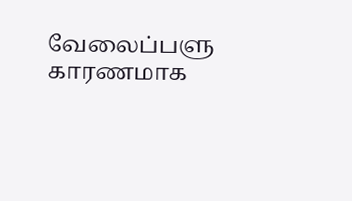வேலைப்பளு காரணமாக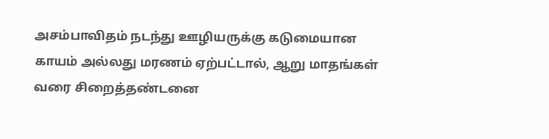அசம்பாவிதம் நடந்து ஊழியருக்கு கடுமையான காயம் அல்லது மரணம் ஏற்பட்டால், ஆறு மாதங்கள் வரை சிறைத்தண்டனை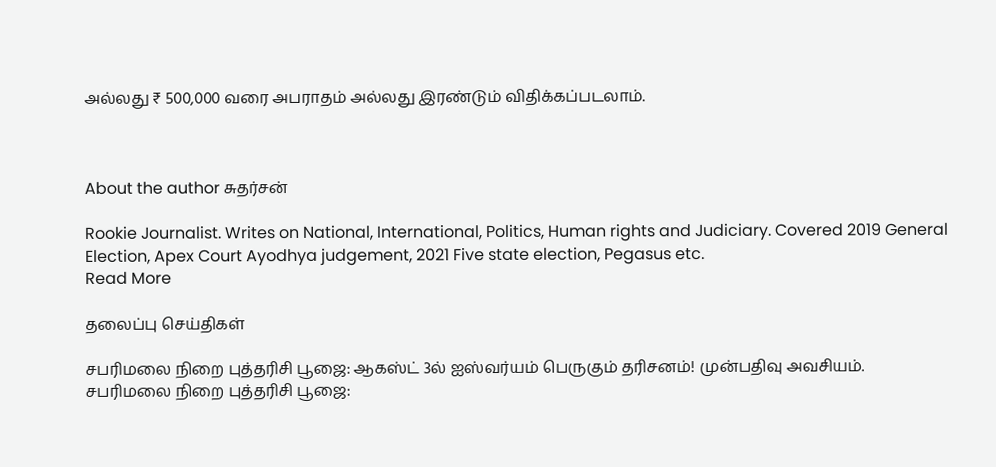அல்லது ₹ 500,000 வரை அபராதம் அல்லது இரண்டும் விதிக்கப்படலாம்.



About the author சுதர்சன்

Rookie Journalist. Writes on National, International, Politics, Human rights and Judiciary. Covered 2019 General Election, Apex Court Ayodhya judgement, 2021 Five state election, Pegasus etc.
Read More

தலைப்பு செய்திகள்

சபரிமலை நிறை புத்தரிசி பூஜை: ஆகஸ்ட் 3ல் ஐஸ்வர்யம் பெருகும் தரிசனம்! முன்பதிவு அவசியம்.
சபரிமலை நிறை புத்தரிசி பூஜை: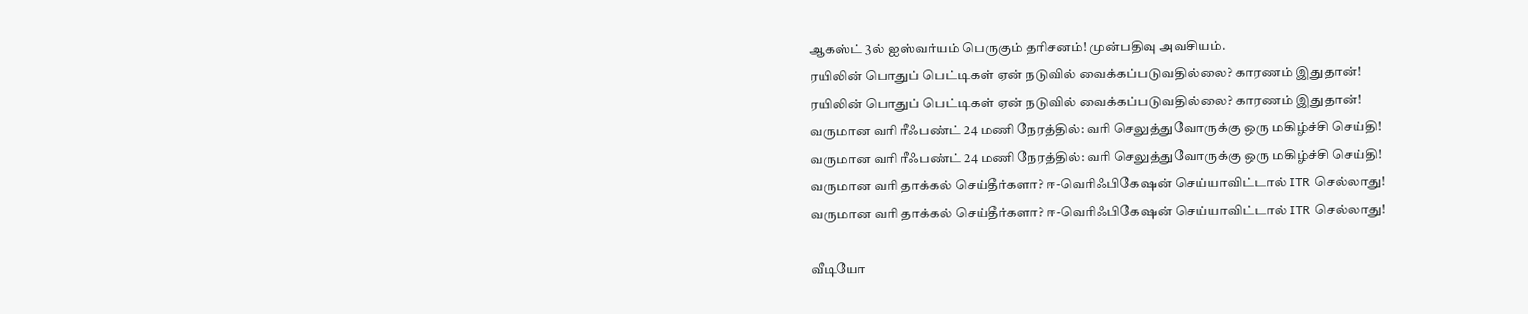ஆகஸ்ட் 3ல் ஐஸ்வர்யம் பெருகும் தரிசனம்! முன்பதிவு அவசியம்.
ரயிலின் பொதுப் பெட்டிகள் ஏன் நடுவில் வைக்கப்படுவதில்லை? காரணம் இதுதான்!
ரயிலின் பொதுப் பெட்டிகள் ஏன் நடுவில் வைக்கப்படுவதில்லை? காரணம் இதுதான்!
வருமான வரி ரீஃபண்ட் 24 மணி நேரத்தில்: வரி செலுத்துவோருக்கு ஒரு மகிழ்ச்சி செய்தி!
வருமான வரி ரீஃபண்ட் 24 மணி நேரத்தில்: வரி செலுத்துவோருக்கு ஒரு மகிழ்ச்சி செய்தி!
வருமான வரி தாக்கல் செய்தீர்களா? ஈ-வெரிஃபிகேஷன் செய்யாவிட்டால் ITR செல்லாது!
வருமான வரி தாக்கல் செய்தீர்களா? ஈ-வெரிஃபிகேஷன் செய்யாவிட்டால் ITR செல்லாது!

வீடியோ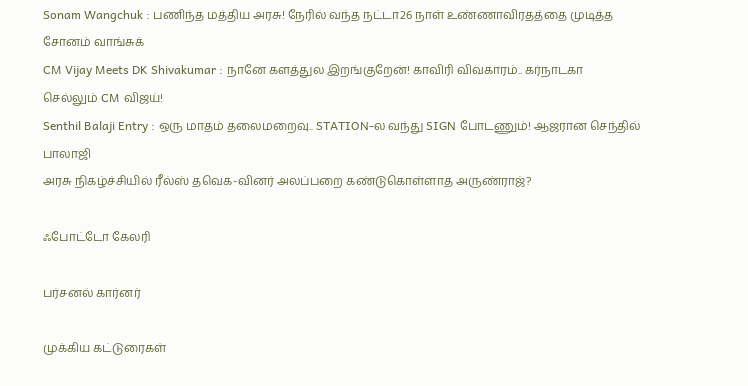Sonam Wangchuk : பணிந்த மத்திய அரசு! நேரில் வந்த நட்டா26 நாள் உண்ணாவிரதத்தை முடித்த சோனம் வாங்சுக்
CM Vijay Meets DK Shivakumar : நானே களத்துல இறங்குறேன்! காவிரி விவகாரம்.. கர்நாடகா செல்லும் CM விஜய்!
Senthil Balaji Entry : ஒரு மாதம் தலைமறைவு.. STATION-ல வந்து SIGN போடணும்! ஆஜரான செந்தில் பாலாஜி
அரசு நிகழ்ச்சியில் ரீல்ஸ் தவெக-வினர் அலப்பறை கண்டுகொள்ளாத அருண்ராஜ்?

ஃபோட்டோ கேலரி

பர்சனல் கார்னர்

முக்கிய கட்டுரைகள்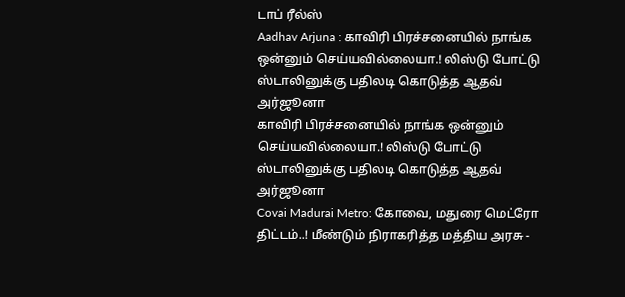டாப் ரீல்ஸ்
Aadhav Arjuna : காவிரி பிரச்சனையில் நாங்க ஒன்னும் செய்யவில்லையா.! லிஸ்டு போட்டு ஸ்டாலினுக்கு பதிலடி கொடுத்த ஆதவ் அர்ஜூனா
காவிரி பிரச்சனையில் நாங்க ஒன்னும் செய்யவில்லையா.! லிஸ்டு போட்டு ஸ்டாலினுக்கு பதிலடி கொடுத்த ஆதவ் அர்ஜூனா
Covai Madurai Metro: கோவை, மதுரை மெட்ரோ திட்டம்..! மீண்டும் நிராகரித்த மத்திய அரசு -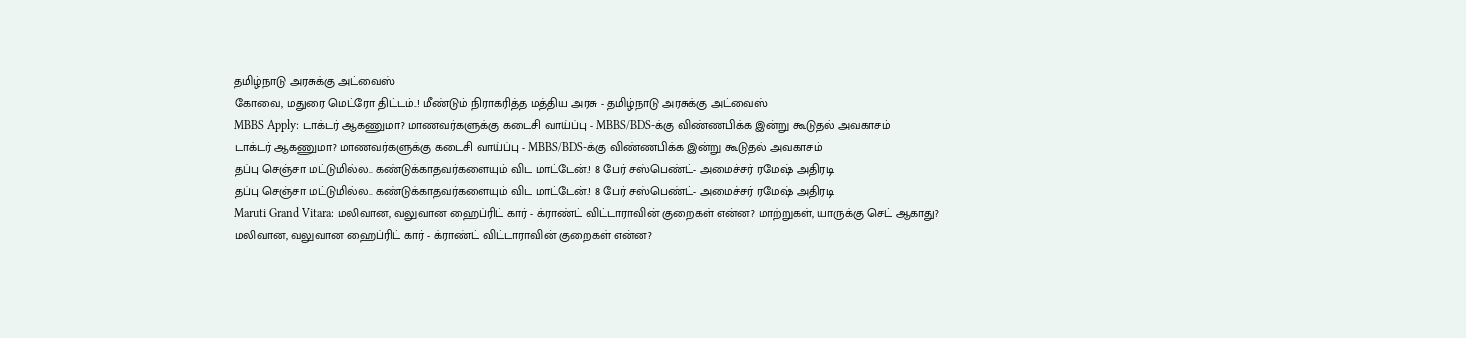தமிழ்நாடு அரசுக்கு அட்வைஸ்
கோவை, மதுரை மெட்ரோ திட்டம்..! மீண்டும் நிராகரித்த மத்திய அரசு - தமிழ்நாடு அரசுக்கு அட்வைஸ்
MBBS Apply: டாக்டர் ஆகணுமா? மாணவர்களுக்கு கடைசி வாய்ப்பு - MBBS/BDS-க்கு விண்ணபிக்க இன்று கூடுதல் அவகாசம்
டாக்டர் ஆகணுமா? மாணவர்களுக்கு கடைசி வாய்ப்பு - MBBS/BDS-க்கு விண்ணபிக்க இன்று கூடுதல் அவகாசம்
தப்பு செஞ்சா மட்டுமில்ல.. கண்டுக்காதவர்களையும் விட மாட்டேன்.! 8 பேர் சஸ்பெண்ட்- அமைச்சர் ரமேஷ் அதிரடி
தப்பு செஞ்சா மட்டுமில்ல.. கண்டுக்காதவர்களையும் விட மாட்டேன்.! 8 பேர் சஸ்பெண்ட்- அமைச்சர் ரமேஷ் அதிரடி
Maruti Grand Vitara: மலிவான, வலுவான ஹைப்ரிட் கார் - க்ராண்ட் விட்டாராவின் குறைகள் என்ன? மாற்றுகள், யாருக்கு செட் ஆகாது?
மலிவான, வலுவான ஹைப்ரிட் கார் - க்ராண்ட் விட்டாராவின் குறைகள் என்ன?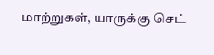மாற்றுகள், யாருக்கு செட்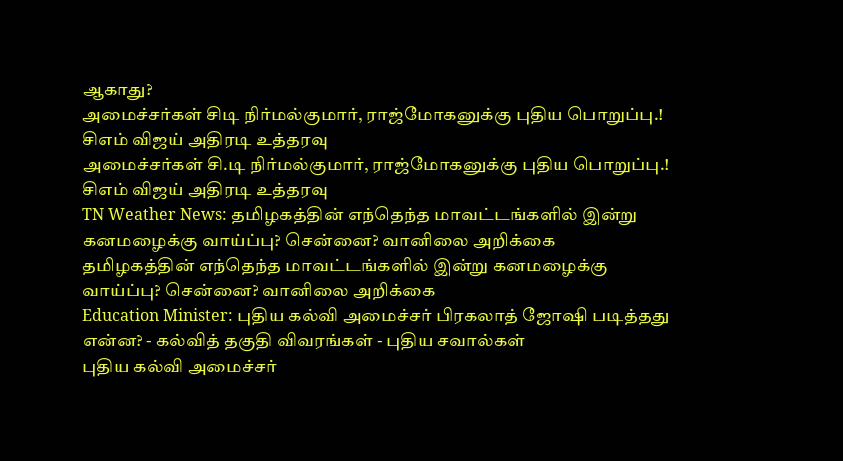ஆகாது?
அமைச்சர்கள் சிடி நிர்மல்குமார், ராஜ்மோகனுக்கு புதிய பொறுப்பு.! சிஎம் விஜய் அதிரடி உத்தரவு
அமைச்சர்கள் சி.டி நிர்மல்குமார், ராஜ்மோகனுக்கு புதிய பொறுப்பு.! சிஎம் விஜய் அதிரடி உத்தரவு
TN Weather News: தமிழகத்தின் எந்தெந்த மாவட்டங்களில் இன்று கனமழைக்கு வாய்ப்பு? சென்னை? வானிலை அறிக்கை
தமிழகத்தின் எந்தெந்த மாவட்டங்களில் இன்று கனமழைக்கு வாய்ப்பு? சென்னை? வானிலை அறிக்கை
Education Minister: புதிய கல்வி அமைச்சர் பிரகலாத் ஜோஷி படித்தது என்ன? - கல்வித் தகுதி விவரங்கள் - புதிய சவால்கள்
புதிய கல்வி அமைச்சர்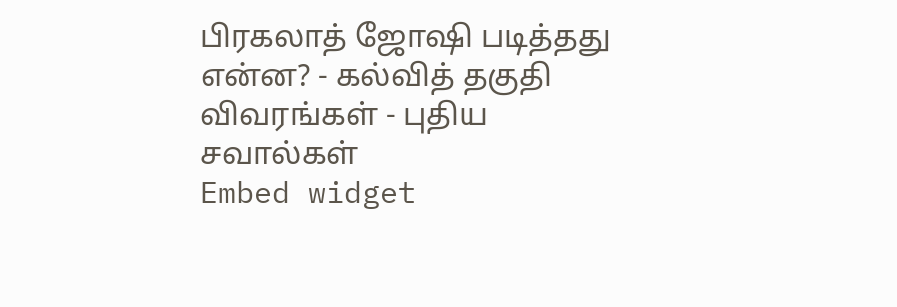பிரகலாத் ஜோஷி படித்தது என்ன? - கல்வித் தகுதி விவரங்கள் - புதிய சவால்கள்
Embed widget